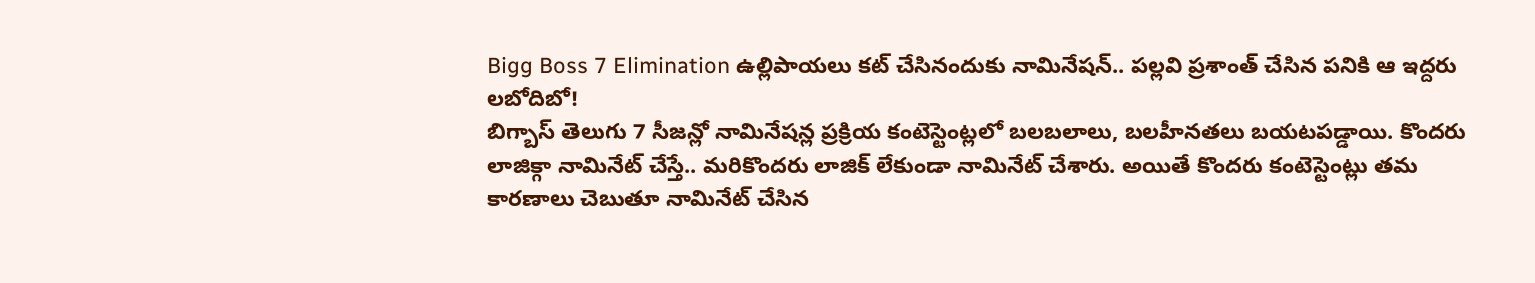Bigg Boss 7 Elimination ఉల్లిపాయలు కట్ చేసినందుకు నామినేషన్.. పల్లవి ప్రశాంత్ చేసిన పనికి ఆ ఇద్దరు లబోదిబో!
బిగ్బాస్ తెలుగు 7 సీజన్లో నామినేషన్ల ప్రక్రియ కంటెస్టెంట్లలో బలబలాలు, బలహీనతలు బయటపడ్డాయి. కొందరు లాజిక్గా నామినేట్ చేస్తే.. మరికొందరు లాజిక్ లేకుండా నామినేట్ చేశారు. అయితే కొందరు కంటెస్టెంట్లు తమ కారణాలు చెబుతూ నామినేట్ చేసిన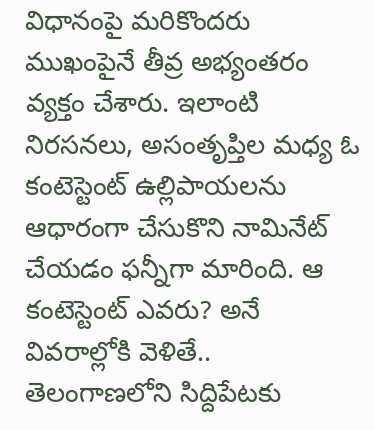విధానంపై మరికొందరు ముఖంపైనే తీవ్ర అభ్యంతరం వ్యక్తం చేశారు. ఇలాంటి నిరసనలు, అసంతృప్తిల మధ్య ఓ కంటెస్టెంట్ ఉల్లిపాయలను ఆధారంగా చేసుకొని నామినేట్ చేయడం ఫన్నీగా మారింది. ఆ కంటెస్టెంట్ ఎవరు? అనే వివరాల్లోకి వెళితే..
తెలంగాణలోని సిద్దిపేటకు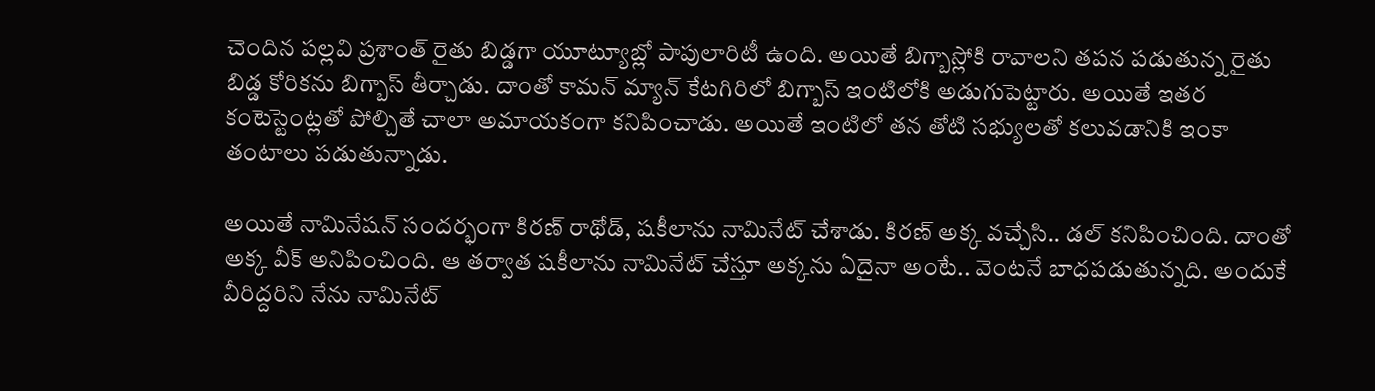చెందిన పల్లవి ప్రశాంత్ రైతు బిడ్డగా యూట్యూబ్లో పాపులారిటీ ఉంది. అయితే బిగ్బాస్లోకి రావాలని తపన పడుతున్న రైతు బిడ్డ కోరికను బిగ్బాస్ తీర్చాడు. దాంతో కామన్ మ్యాన్ కేటగిరిలో బిగ్బాస్ ఇంటిలోకి అడుగుపెట్టారు. అయితే ఇతర కంటెస్టెంట్లతో పోల్చితే చాలా అమాయకంగా కనిపించాడు. అయితే ఇంటిలో తన తోటి సభ్యులతో కలువడానికి ఇంకా తంటాలు పడుతున్నాడు.

అయితే నామినేషన్ సందర్భంగా కిరణ్ రాథోడ్, షకీలాను నామినేట్ చేశాడు. కిరణ్ అక్క వచ్చేసి.. డల్ కనిపించింది. దాంతో అక్క వీక్ అనిపించింది. ఆ తర్వాత షకీలాను నామినేట్ చేస్తూ అక్కను ఏదైనా అంటే.. వెంటనే బాధపడుతున్నది. అందుకే వీరిద్దరిని నేను నామినేట్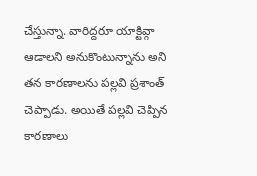చేస్తున్నా. వారిద్దరూ యాక్టివ్గా ఆడాలని అనుకొంటున్నాను అని తన కారణాలను పల్లవి ప్రశాంత్ చెప్పాడు. అయితే పల్లవి చెప్పిన కారణాలు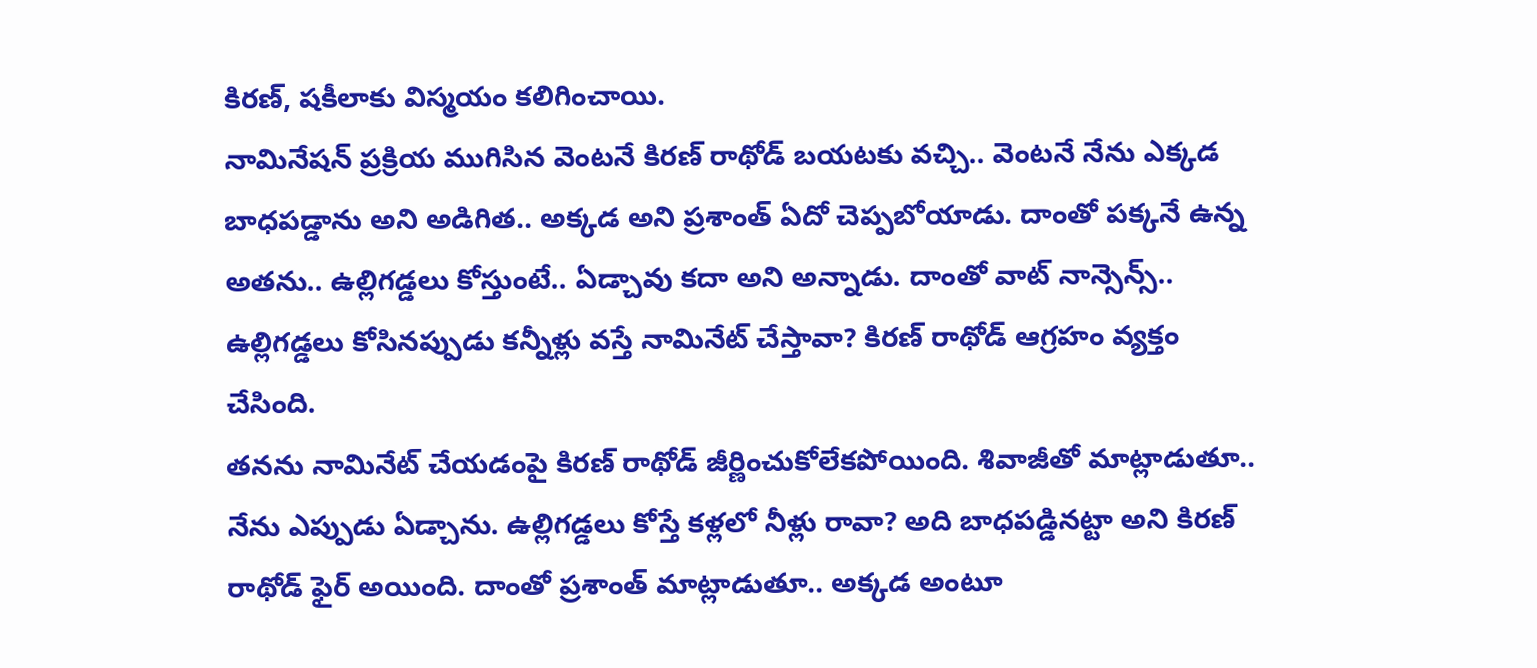కిరణ్, షకీలాకు విస్మయం కలిగించాయి.
నామినేషన్ ప్రక్రియ ముగిసిన వెంటనే కిరణ్ రాథోడ్ బయటకు వచ్చి.. వెంటనే నేను ఎక్కడ బాధపడ్డాను అని అడిగిత.. అక్కడ అని ప్రశాంత్ ఏదో చెప్పబోయాడు. దాంతో పక్కనే ఉన్న అతను.. ఉల్లిగడ్డలు కోస్తుంటే.. ఏడ్చావు కదా అని అన్నాడు. దాంతో వాట్ నాన్సెన్స్.. ఉల్లిగడ్డలు కోసినప్పుడు కన్నీళ్లు వస్తే నామినేట్ చేస్తావా? కిరణ్ రాథోడ్ ఆగ్రహం వ్యక్తం చేసింది.
తనను నామినేట్ చేయడంపై కిరణ్ రాథోడ్ జీర్ణించుకోలేకపోయింది. శివాజీతో మాట్లాడుతూ.. నేను ఎప్పుడు ఏడ్చాను. ఉల్లిగడ్డలు కోస్తే కళ్లలో నీళ్లు రావా? అది బాధపడ్డినట్టా అని కిరణ్ రాథోడ్ ఫైర్ అయింది. దాంతో ప్రశాంత్ మాట్లాడుతూ.. అక్కడ అంటూ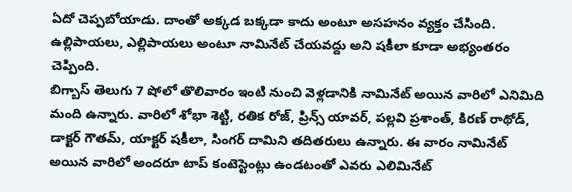ఏదో చెప్పబోయాడు. దాంతో అక్కడ బక్కడా కాదు అంటూ అసహనం వ్యక్తం చేసింది. ఉల్లిపాయలు, ఎల్లిపాయలు అంటూ నామినేట్ చేయవద్దు అని షకీలా కూడా అభ్యంతరం చెప్పింది.
బిగ్బాస్ తెలుగు 7 షోలో తొలివారం ఇంటి నుంచి వెళ్లడానికి నామినేట్ అయిన వారిలో ఎనిమిది మంది ఉన్నారు. వారిలో శోభా శెట్టి, రతిక రోజ్, ప్రిన్స్ యావర్, పల్లవి ప్రశాంత్, కిరణ్ రాథోడ్, డాక్టర్ గౌతమ్, యాక్టర్ షకీలా, సింగర్ దామిని తదితరులు ఉన్నారు. ఈ వారం నామినేట్ అయిన వారిలో అందరూ టాప్ కంటెస్టెంట్లు ఉండటంతో ఎవరు ఎలిమినేట్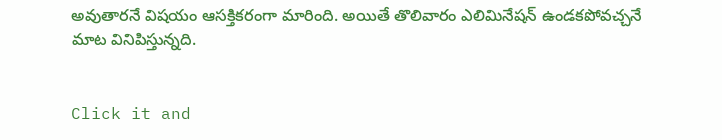అవుతారనే విషయం ఆసక్తికరంగా మారింది. అయితే తొలివారం ఎలిమినేషన్ ఉండకపోవచ్చనే మాట వినిపిస్తున్నది.


Click it and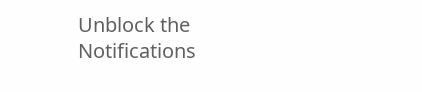Unblock the Notifications